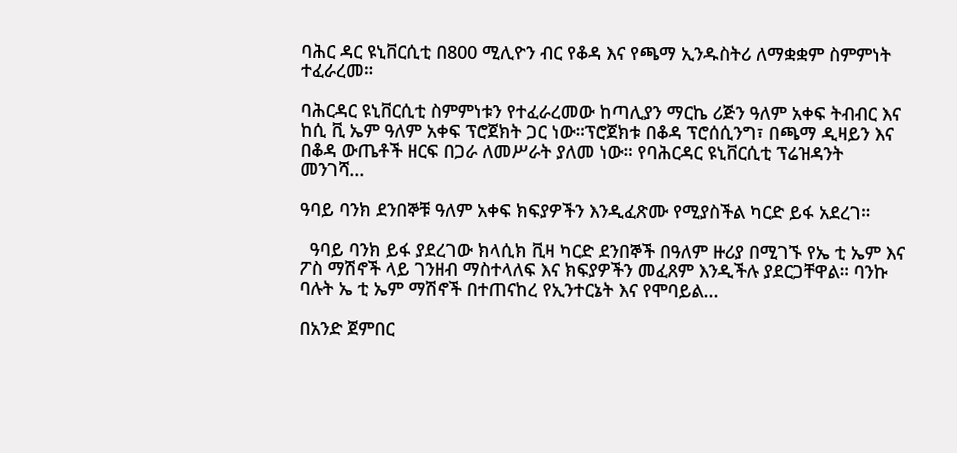ባሕር ዳር ዩኒቨርሲቲ በ800 ሚሊዮን ብር የቆዳ እና የጫማ ኢንዱስትሪ ለማቋቋም ስምምነት ተፈራረመ።

ባሕርዳር ዩኒቨርሲቲ ስምምነቱን የተፈራረመው ከጣሊያን ማርኬ ሪጅን ዓለም አቀፍ ትብብር እና ከሲ ቪ ኤም ዓለም አቀፍ ፕሮጀክት ጋር ነው።ፕሮጀክቱ በቆዳ ፕሮሰሲንግ፣ በጫማ ዲዛይን እና በቆዳ ውጤቶች ዘርፍ በጋራ ለመሥራት ያለመ ነው። የባሕርዳር ዩኒቨርሲቲ ፕሬዝዳንት መንገሻ...

ዓባይ ባንክ ደንበኞቹ ዓለም አቀፍ ክፍያዎችን እንዲፈጽሙ የሚያስችል ካርድ ይፋ አደረገ።

  ዓባይ ባንክ ይፋ ያደረገው ክላሲክ ቪዛ ካርድ ደንበኞች በዓለም ዙሪያ በሚገኙ የኤ ቲ ኤም እና ፖስ ማሽኖች ላይ ገንዘብ ማስተላለፍ እና ክፍያዎችን መፈጸም እንዲችሉ ያደርጋቸዋል። ባንኩ ባሉት ኤ ቲ ኤም ማሽኖች በተጠናከረ የኢንተርኔት እና የሞባይል...

በአንድ ጀምበር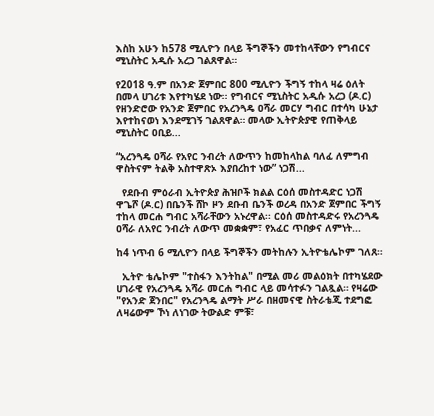እስከ አሁን ከ578 ሚሊዮን በላይ ችግኞችን መተከላቸውን የግብርና ሚኒስትር አዲሱ አረጋ ገልጸዋል።

የ2018 ዓ.ም በአንድ ጀምበር 800 ሚሊዮን ችግኝ ተከላ ዛሬ ዕለት በመላ ሀገሪቱ እየተካሄደ ነው፡፡ የግብርና ሚኒስትር አዲሱ አረጋ (ዶ.ር) የዘንድሮው የአንድ ጀምበር የአረንጓዴ ዐሻራ መርሃ ግብር በተሳካ ሁኔታ እየተከናወነ እንደሚገኝ ገልጸዋል። መላው ኢትዮጵያዊ የጠቅላይ ሚኒስትር ዐቢይ...

“አረንጓዴ ዐሻራ የአየር ንብረት ለውጥን ከመከላከል ባለፈ ለምግብ ዋስትናም ትልቅ አስተዋጽኦ እያበረከተ ነው” ነጋሽ...

  የደቡብ ምዕራብ ኢትዮጵያ ሕዝቦች ክልል ርዕሰ መስተዳድር ነጋሽ ዋጌሾ (ዶ.ር) በቤንች ሸኮ ዞን ደቡብ ቤንች ወረዳ በአንድ ጀምበር ችግኝ ተከላ መርሐ ግብር አሻራቸውን አኑረዋል፡፡ ርዕሰ መስተዳድሩ የአረንጓዴ ዐሻራ ለአየር ንብረት ለውጥ መቋቋም፣ የአፈር ጥበቃና ለምነት...

ከ4 ነጥብ 6 ሚሊዮን በላይ ችግኞችን መትከሉን ኢትዮቴሌኮም ገለጸ።

  ኢትዮ ቴሌኮም "ተስፋን እንትከል" በሚል መሪ መልዕክት በተካሄደው ሀገራዊ የአረንጓዴ አሻራ መርሐ ግብር ላይ መሳተፉን ገልጿል። የዛሬው "የአንድ ጀንበር" የአረንጓዴ ልማት ሥራ በዘመናዊ ስትራቴጂ ተደግፎ ለዛሬውም ኾነ ለነገው ትውልድ ምቹ፣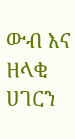ውብ እና ዘላቂ ሀገርን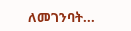ለመገንባት...